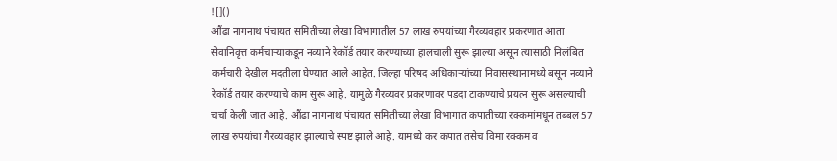![]()
औंढा नागनाथ पंचायत समितीच्या लेखा विभागातील 57 लाख रुपयांच्या गैरव्यवहार प्रकरणात आता सेवानिवृत्त कर्मचाऱ्याकडून नव्याने रेकॉर्ड तयार करण्याच्या हालचाली सुरू झाल्या असून त्यासाठी निलंबित कर्मचारी देखील मदतीला घेण्यात आले आहेत. जिल्हा परिषद अधिकाऱ्यांच्या निवासस्थानामध्ये बसून नव्याने रेकॉर्ड तयार करण्याचे काम सुरू आहे. यामुळे गैरव्यवर प्रकरणावर पडदा टाकण्याचे प्रयत्न सुरू असल्याची चर्चा केली जात आहे. औंढा नागनाथ पंचायत समितीच्या लेखा विभागात कपातीच्या रक्कमांमधून तब्बल 57 लाख रुपयांचा गैरव्यवहार झाल्याचे स्पष्ट झाले आहे. यामध्ये कर कपात तसेच विमा रक्कम व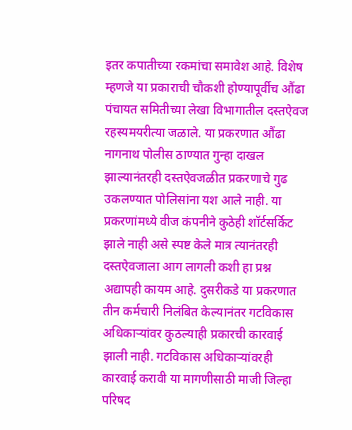इतर कपातीच्या रकमांचा समावेश आहे. विशेष म्हणजे या प्रकाराची चौकशी होण्यापूर्वीच औंढा पंचायत समितीच्या लेखा विभागातील दस्तऐवज रहस्यमयरीत्या जळाले. या प्रकरणात औंढा नागनाथ पोलीस ठाण्यात गुन्हा दाखल झाल्यानंतरही दस्तऐवजळीत प्रकरणाचे गुढ उकलण्यात पोलिसांना यश आले नाही. या प्रकरणांमध्ये वीज कंपनीने कुठेही शॉर्टसर्किट झाले नाही असे स्पष्ट केले मात्र त्यानंतरही दस्तऐवजाला आग लागली कशी हा प्रश्न अद्यापही कायम आहे. दुसरीकडे या प्रकरणात तीन कर्मचारी निलंबित केल्यानंतर गटविकास अधिकाऱ्यांवर कुठल्याही प्रकारची कारवाई झाली नाही. गटविकास अधिकाऱ्यांवरही कारवाई करावी या मागणीसाठी माजी जिल्हा परिषद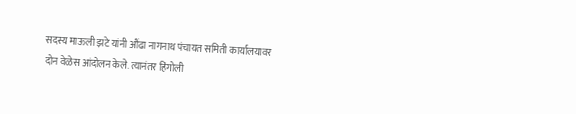सदस्य माऊली झटे यांनी औंढा नागनाथ पंचायत समिती कार्यालयावर दोन वेळेस आंदोलन केले. त्यानंतर हिंगोली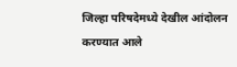जिल्हा परिषदेमध्ये देखील आंदोलन करण्यात आले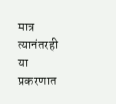मात्र त्यानंतरही या प्रकरणात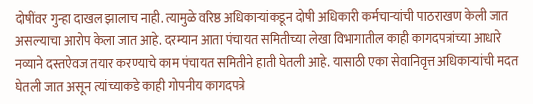दोषींवर गुन्हा दाखल झालाच नाही. त्यामुळे वरिष्ठ अधिकाऱ्यांकडून दोषी अधिकारी कर्मचाऱ्यांची पाठराखण केली जात असल्याचा आरोप केला जात आहे. दरम्यान आता पंचायत समितीच्या लेखा विभागातील काही कागदपत्रांच्या आधारे नव्याने दस्तऐवज तयार करण्याचे काम पंचायत समितीने हाती घेतली आहे. यासाठी एका सेवानिवृत्त अधिकाऱ्यांची मदत घेतली जात असून त्यांच्याकडे काही गोपनीय कागदपत्रे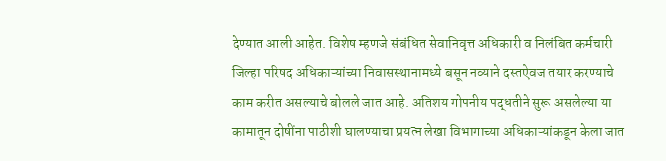देण्यात आली आहेत. विशेष म्हणजे संबंधित सेवानिवृत्त अधिकारी व निलंबित कर्मचारी जिल्हा परिषद अधिकाऱ्यांच्या निवासस्थानामध्ये बसून नव्याने दस्तऐवज तयार करण्याचे काम करीत असल्याचे बोलले जात आहे. अतिशय गोपनीय पद्धतीने सुरू असलेल्या या कामातून दोषींना पाठीशी घालण्याचा प्रयत्न लेखा विभागाच्या अधिकाऱ्यांकडून केला जात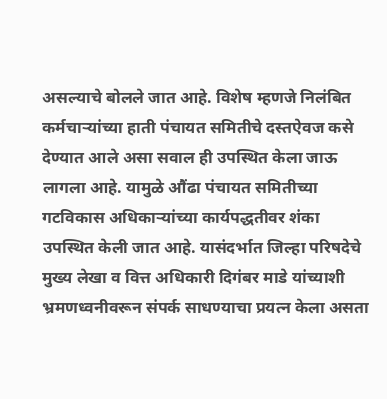असल्याचे बोलले जात आहे. विशेष म्हणजे निलंबित कर्मचाऱ्यांच्या हाती पंचायत समितीचे दस्तऐवज कसे देण्यात आले असा सवाल ही उपस्थित केला जाऊ लागला आहे. यामुळे औंढा पंचायत समितीच्या गटविकास अधिकाऱ्यांच्या कार्यपद्धतीवर शंका उपस्थित केली जात आहे. यासंदर्भात जिल्हा परिषदेचे मुख्य लेखा व वित्त अधिकारी दिगंबर माडे यांच्याशी भ्रमणध्वनीवरून संपर्क साधण्याचा प्रयत्न केला असता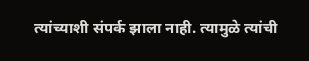त्यांच्याशी संपर्क झाला नाही. त्यामुळे त्यांची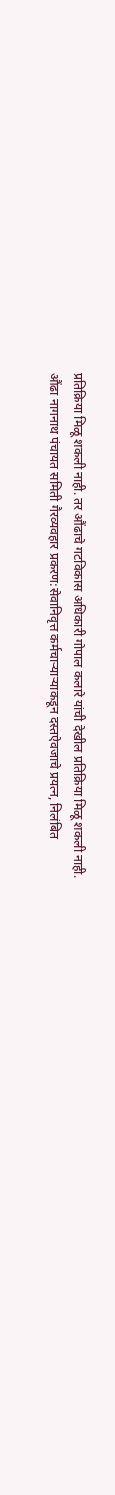प्रतिक्रिया मिळू शकली नाही. तर औंढाचे गटविकास अधिकारी गोपाल कलारे यांची देखील प्रतिक्रिया मिळू शकली नाही.
औंढा नागनाथ पंचायत समिती गैरव्यवहार प्रकरण:सेवानिवृत्त कर्मचाऱ्याऱ्याकडून दस्तऐवजाचे प्रयत्न, निलंबित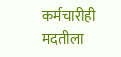कर्मचारीही मदतीला